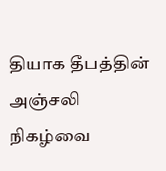தியாக தீபத்தின் அஞ்சலி நிகழ்வை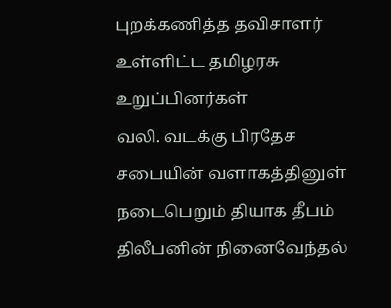புறக்கணித்த தவிசாளர் உள்ளிட்ட தமிழரசு உறுப்பினர்கள்
வலி. வடக்கு பிரதேச சபையின் வளாகத்தினுள் நடைபெறும் தியாக தீபம் திலீபனின் நினைவேந்தல்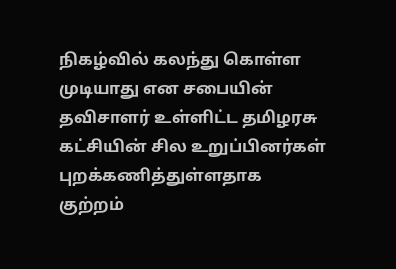நிகழ்வில் கலந்து கொள்ள முடியாது என சபையின் தவிசாளர் உள்ளிட்ட தமிழரசு கட்சியின் சில உறுப்பினர்கள் புறக்கணித்துள்ளதாக குற்றம்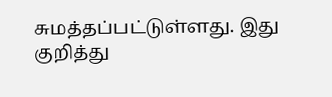சுமத்தப்பட்டுள்ளது. இது குறித்து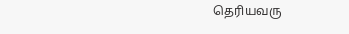தெரியவரு